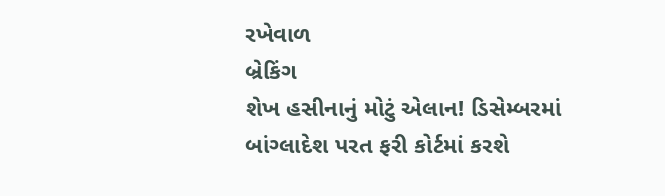રખેવાળ
બ્રેકિંગ
શેખ હસીનાનું મોટું એલાન! ડિસેમ્બરમાં બાંગ્લાદેશ પરત ફરી કોર્ટમાં કરશે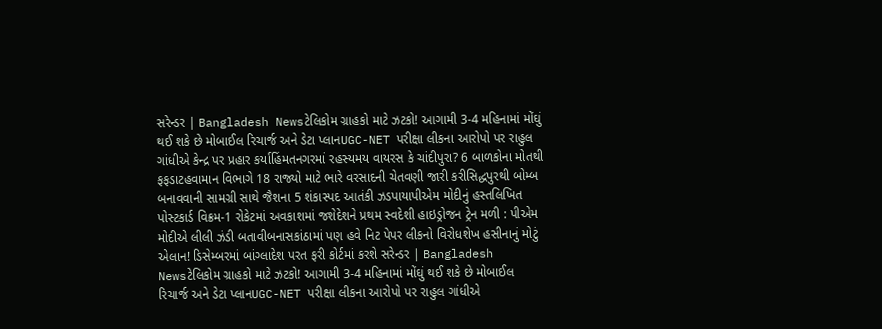સરેન્ડર | Bangladesh Newsટેલિકોમ ગ્રાહકો માટે ઝટકો! આગામી 3-4 મહિનામાં મોંઘું થઈ શકે છે મોબાઈલ રિચાર્જ અને ડેટા પ્લાનUGC-NET પરીક્ષા લીકના આરોપો પર રાહુલ ગાંધીએ કેન્દ્ર પર પ્રહાર કર્યાહિંમતનગરમાં રહસ્યમય વાયરસ કે ચાંદીપુરા? 6 બાળકોના મોતથી ફફડાટહવામાન વિભાગે 18 રાજ્યો માટે ભારે વરસાદની ચેતવણી જારી કરીસિદ્ધપુરથી બોમ્બ બનાવવાની સામગ્રી સાથે જૈશના 5 શંકાસ્પદ આતંકી ઝડપાયાપીએમ મોદીનું હસ્તલિખિત પોસ્ટકાર્ડ વિક્રમ-1 રોકેટમાં અવકાશમાં જશેદેશને પ્રથમ સ્વદેશી હાઇડ્રોજન ટ્રેન મળી : પીએમ મોદીએ લીલી ઝંડી બતાવીબનાસકાંઠામાં પણ હવે નિટ પેપર લીકનો વિરોધશેખ હસીનાનું મોટું એલાન! ડિસેમ્બરમાં બાંગ્લાદેશ પરત ફરી કોર્ટમાં કરશે સરેન્ડર | Bangladesh Newsટેલિકોમ ગ્રાહકો માટે ઝટકો! આગામી 3-4 મહિનામાં મોંઘું થઈ શકે છે મોબાઈલ રિચાર્જ અને ડેટા પ્લાનUGC-NET પરીક્ષા લીકના આરોપો પર રાહુલ ગાંધીએ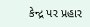કેન્દ્ર પર પ્રહાર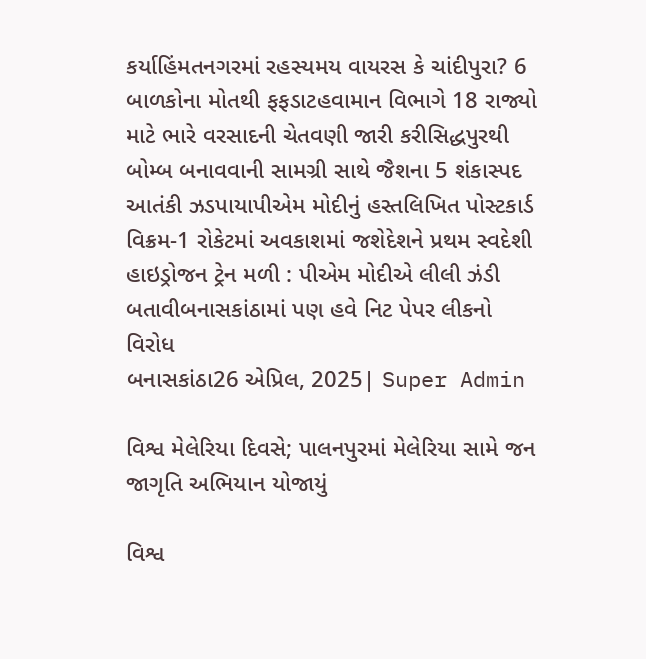કર્યાહિંમતનગરમાં રહસ્યમય વાયરસ કે ચાંદીપુરા? 6 બાળકોના મોતથી ફફડાટહવામાન વિભાગે 18 રાજ્યો માટે ભારે વરસાદની ચેતવણી જારી કરીસિદ્ધપુરથી બોમ્બ બનાવવાની સામગ્રી સાથે જૈશના 5 શંકાસ્પદ આતંકી ઝડપાયાપીએમ મોદીનું હસ્તલિખિત પોસ્ટકાર્ડ વિક્રમ-1 રોકેટમાં અવકાશમાં જશેદેશને પ્રથમ સ્વદેશી હાઇડ્રોજન ટ્રેન મળી : પીએમ મોદીએ લીલી ઝંડી બતાવીબનાસકાંઠામાં પણ હવે નિટ પેપર લીકનો વિરોધ
બનાસકાંઠા26 એપ્રિલ, 2025| Super Admin

વિશ્વ મેલેરિયા દિવસે; પાલનપુરમાં મેલેરિયા સામે જન જાગૃતિ અભિયાન યોજાયું

વિશ્વ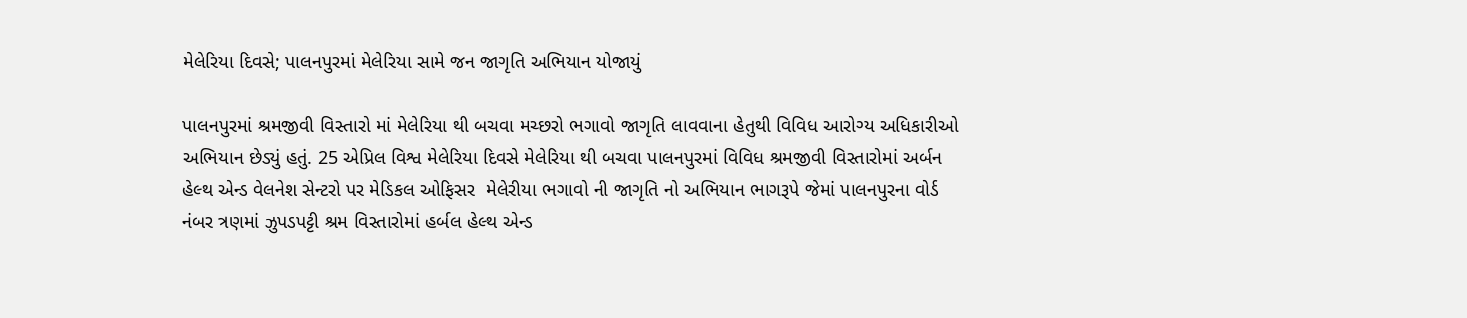મેલેરિયા દિવસે; પાલનપુરમાં મેલેરિયા સામે જન જાગૃતિ અભિયાન યોજાયું

પાલનપુરમાં શ્રમજીવી વિસ્તારો માં મેલેરિયા થી બચવા મચ્છરો ભગાવો જાગૃતિ લાવવાના હેતુથી વિવિધ આરોગ્ય અધિકારીઓ અભિયાન છેડ્યું હતું. 25 એપ્રિલ વિશ્વ મેલેરિયા દિવસે મેલેરિયા થી બચવા પાલનપુરમાં વિવિધ શ્રમજીવી વિસ્તારોમાં અર્બન હેલ્થ એન્ડ વેલનેશ સેન્ટરો પર મેડિકલ ઓફિસર  મેલેરીયા ભગાવો ની જાગૃતિ નો અભિયાન ભાગરૂપે જેમાં પાલનપુરના વોર્ડ નંબર ત્રણમાં ઝુપડપટ્ટી શ્રમ વિસ્તારોમાં હર્બલ હેલ્થ એન્ડ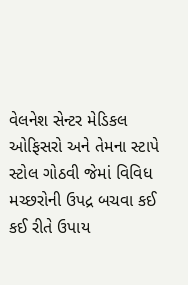વેલનેશ સેન્ટર મેડિકલ ઓફિસરો અને તેમના સ્ટાપે સ્ટોલ ગોઠવી જેમાં વિવિધ મચ્છરોની ઉપદ્ર બચવા કઈ કઈ રીતે ઉપાય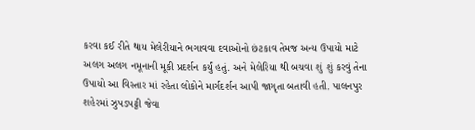કરવા કઈ રીતે થાય મેલેરીયાને ભગાવવા દવાઓનો છંટકાવ તેમજ અન્ય ઉપાયો માટે અલગ અલગ નમૂનાની મૂકી પ્રદર્શન કર્યું હતું. અને મેલેરિયા થી બચવા શું શું કરવું તેના ઉપાયો આ વિસ્તાર માં રહેતા લોકોને માર્ગદર્શન આપી જાગૃતા બતાવી હતી. પાલનપુર શહેરમાં ઝુપડપટ્ટી જેવા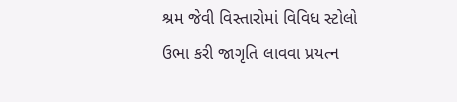શ્રમ જેવી વિસ્તારોમાં વિવિધ સ્ટોલો ઉભા કરી જાગૃતિ લાવવા પ્રયત્ન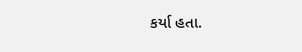કર્યા હતા.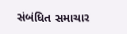સંબંધિત સમાચાર